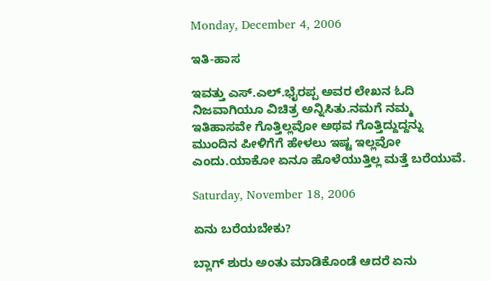Monday, December 4, 2006

ಇತಿ-ಹಾಸ

ಇವತ್ತು ಎಸ್.ಎಲ್.ಭೈರಪ್ಪ ಅವರ ಲೇಖನ ಓದಿ ನಿಜವಾಗಿಯೂ ವಿಚಿತ್ರ ಅನ್ನಿಸಿತು.ನಮಗೆ ನಮ್ಮ ಇತಿಹಾಸವೇ ಗೊತ್ತಿಲ್ಲವೋ ಅಥವ ಗೊತ್ತಿದ್ದುದ್ದನ್ನು ಮುಂದಿನ ಪೀಳಿಗೆಗೆ ಹೇಳಲು ಇಷ್ಟ ಇಲ್ಲವೋ ಎಂದು.ಯಾಕೋ ಏನೂ ಹೊಳೆಯುತ್ತಿಲ್ಲ ಮತ್ತೆ ಬರೆಯುವೆ.

Saturday, November 18, 2006

ಏನು ಬರೆಯಬೇಕು?

ಬ್ಲಾಗ್ ಶುರು ಅಂತು ಮಾಡಿಕೊಂಡೆ ಆದರೆ ಏನು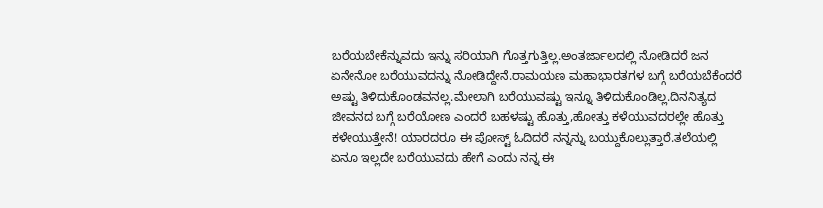ಬರೆಯಬೇಕೆನ್ನುವದು ಇನ್ನು ಸರಿಯಾಗಿ ಗೊತ್ತಗುತ್ತಿಲ್ಲ.ಅಂತರ್ಜಾಲದಲ್ಲಿ ನೋಡಿದರೆ ಜನ ಏನೇನೋ ಬರೆಯುವದನ್ನು ನೋಡಿದ್ದೇನೆ.ರಾಮಯಣ ಮಹಾಭಾರತಗಳ ಬಗ್ಗೆ ಬರೆಯಬೆಕೆಂದರೆ ಅಷ್ಟು ತಿಳಿದುಕೊಂಡವನಲ್ಲ.ಮೇಲಾಗಿ ಬರೆಯುವಷ್ಟು ಇನ್ನೂ ತಿಳಿದುಕೊಂಡಿಲ್ಲ.ದಿನನಿತ್ಯದ ಜೀವನದ ಬಗ್ಗೆ ಬರೆಯೋಣ ಎಂದರೆ ಬಹಳಷ್ಟು ಹೊತ್ತು,ಹೋತ್ತು ಕಳೆಯುವದರಲ್ಲೇ ಹೊತ್ತು ಕಳೇಯುತ್ತೇನೆ! ಯಾರದರೂ ಈ ಪೋಸ್ಟ್ ಓದಿದರೆ ನನ್ನನ್ನು ಬಯ್ದುಕೊಲ್ಲುತ್ತಾರೆ.ತಲೆಯಲ್ಲಿ ಏನೂ ಇಲ್ಲದೇ ಬರೆಯುವದು ಹೇಗೆ ಎಂದು ನನ್ನ ಈ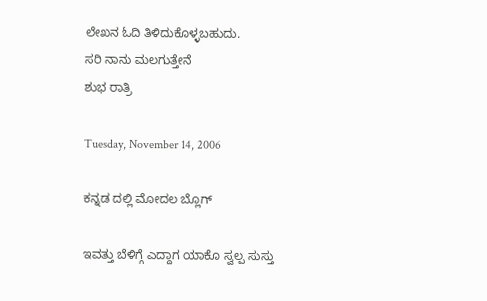ಲೇಖನ ಓದಿ ತಿಳಿದುಕೊಳ್ಳಬಹುದು.
ಸರಿ ನಾನು ಮಲಗುತ್ತೇನೆ
ಶುಭ ರಾತ್ರಿ

Tuesday, November 14, 2006

ಕನ್ನಡ ದಲ್ಲಿ ಮೋದಲ ಬ್ಲೊಗ್

ಇವತ್ತು ಬೆಳಿಗ್ಗೆ ಎದ್ದಾಗ ಯಾಕೊ ಸ್ವಲ್ಪ ಸುಸ್ತು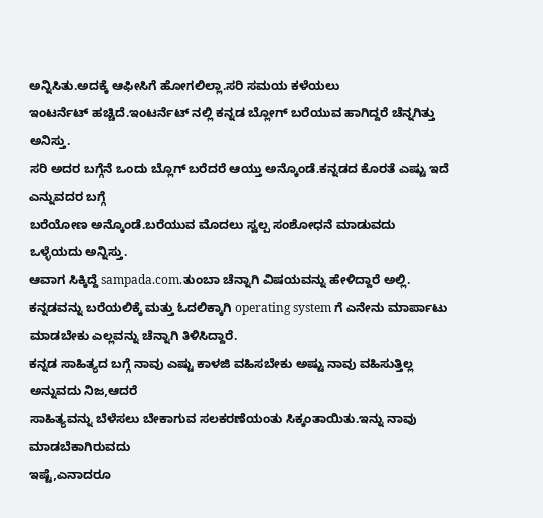ಅನ್ನಿಸಿತು.ಅದಕ್ಕೆ ಆಫೀಸಿಗೆ ಹೋಗಲಿಲ್ಲಾ.ಸರಿ ಸಮಯ ಕಳೆಯಲು
ಇಂಟರ್ನೆಟ್ ಹಚ್ಚಿದೆ.ಇಂಟರ್ನೆಟ್ ನಲ್ಲಿ ಕನ್ನಡ ಬ್ಲೋಗ್ ಬರೆಯುವ ಹಾಗಿದ್ದರೆ ಚೆನ್ನಗಿತ್ತು ಅನಿಸ್ತು.
ಸರಿ ಅದರ ಬಗ್ಗೆನೆ ಒಂದು ಬ್ಲೊಗ್ ಬರೆದರೆ ಆಯ್ತು ಅನ್ಕೊಂಡೆ.ಕನ್ನಡದ ಕೊರತೆ ಎಷ್ಟು ಇದೆ ಎನ್ನುವದರ ಬಗ್ಗೆ
ಬರೆಯೋಣ ಅನ್ಕೊಂಡೆ.ಬರೆಯುವ ಮೊದಲು ಸ್ವಲ್ಪ ಸಂಶೋಧನೆ ಮಾಡುವದು ಒಳ್ಳೆಯದು ಅನ್ನಿಸ್ತು.
ಆವಾಗ ಸಿಕ್ಕಿದ್ದೆ sampada.com.ತುಂಬಾ ಚೆನ್ನಾಗಿ ವಿಷಯವನ್ನು ಹೇಳಿದ್ದಾರೆ ಅಲ್ಲಿ.
ಕನ್ನಡವನ್ನು ಬರೆಯಲಿಕ್ಕೆ ಮತ್ತು ಓದಲಿಕ್ಕಾಗಿ operating system ಗೆ ಎನೇನು ಮಾರ್ಪಾಟು
ಮಾಡಬೇಕು ಎಲ್ಲವನ್ನು ಚೆನ್ನಾಗಿ ತಿಳಿಸಿದ್ದಾರೆ.
ಕನ್ನಡ ಸಾಹಿತ್ಯದ ಬಗ್ಗೆ ನಾವು ಎಷ್ಟು ಕಾಳಜಿ ವಹಿಸಬೇಕು ಅಷ್ಟು ನಾವು ವಹಿಸುತ್ತಿಲ್ಲ ಅನ್ನುವದು ನಿಜ,ಆದರೆ
ಸಾಹಿತ್ಯವನ್ನು ಬೆಳೆಸಲು ಬೇಕಾಗುವ ಸಲಕರಣೆಯಂತು ಸಿಕ್ಕಂತಾಯಿತು.ಇನ್ನು ನಾವು ಮಾಡಬೆಕಾಗಿರುವದು
ಇಷ್ಟೆ,ಎನಾದರೂ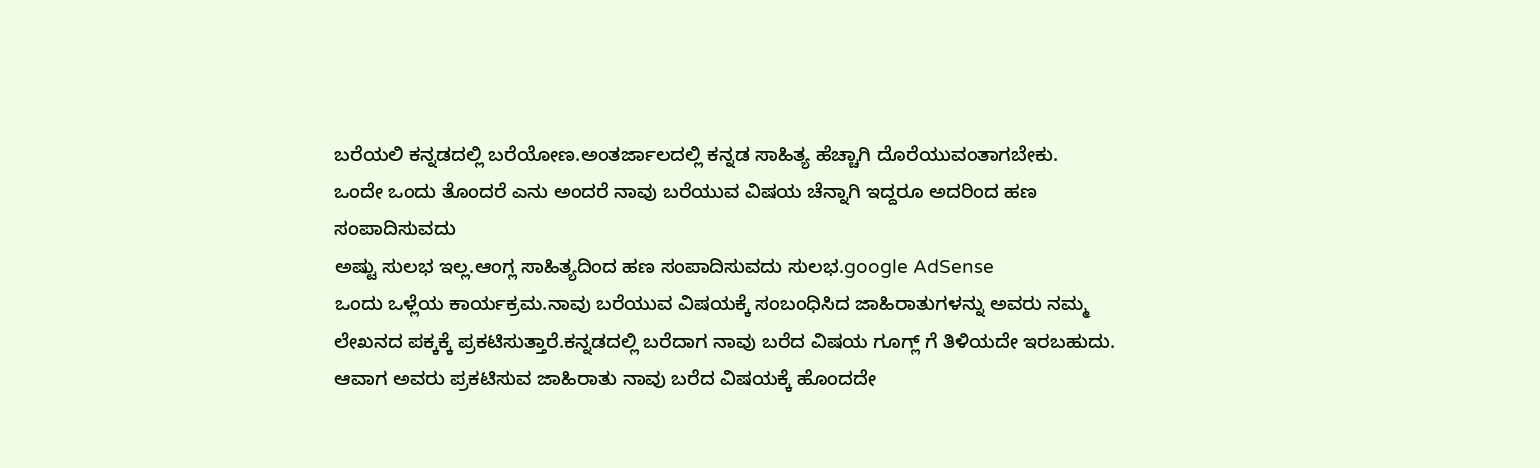ಬರೆಯಲಿ ಕನ್ನಡದಲ್ಲಿ ಬರೆಯೋಣ.ಅಂತರ್ಜಾಲದಲ್ಲಿ ಕನ್ನಡ ಸಾಹಿತ್ಯ ಹೆಚ್ಚಾಗಿ ದೊರೆಯುವಂತಾಗಬೇಕು.
ಒಂದೇ ಒಂದು ತೊಂದರೆ ಎನು ಅಂದರೆ ನಾವು ಬರೆಯುವ ವಿಷಯ ಚೆನ್ನಾಗಿ ಇದ್ದರೂ ಅದರಿಂದ ಹಣ ಸಂಪಾದಿಸುವದು
ಅಷ್ಟು ಸುಲಭ ಇಲ್ಲ.ಆಂಗ್ಲ ಸಾಹಿತ್ಯದಿಂದ ಹಣ ಸಂಪಾದಿಸುವದು ಸುಲಭ.google AdSense
ಒಂದು ಒಳ್ಲೆಯ ಕಾರ್ಯಕ್ರಮ.ನಾವು ಬರೆಯುವ ವಿಷಯಕ್ಕೆ ಸಂಬಂಧಿಸಿದ ಜಾಹಿರಾತುಗಳನ್ನು ಅವರು ನಮ್ಮ
ಲೇಖನದ ಪಕ್ಕಕ್ಕೆ ಪ್ರಕಟಿಸುತ್ತಾರೆ.ಕನ್ನಡದಲ್ಲಿ ಬರೆದಾಗ ನಾವು ಬರೆದ ವಿಷಯ ಗೂಗ್ಲ್ ಗೆ ತಿಳಿಯದೇ ಇರಬಹುದು.
ಆವಾಗ ಅವರು ಪ್ರಕಟಿಸುವ ಜಾಹಿರಾತು ನಾವು ಬರೆದ ವಿಷಯಕ್ಕೆ ಹೊಂದದೇ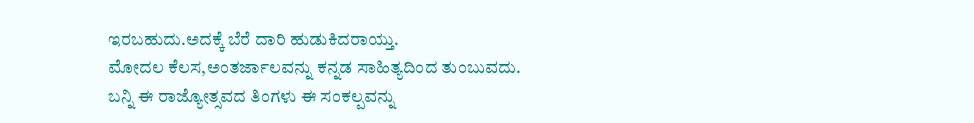ಇರಬಹುದು.ಅದಕ್ಕೆ ಬೆರೆ ದಾರಿ ಹುಡುಕಿದರಾಯ್ತು.
ಮೋದಲ ಕೆಲಸ,ಅಂತರ್ಜಾಲವನ್ನು ಕನ್ನಡ ಸಾಹಿತ್ಯದಿಂದ ತುಂಬುವದು.
ಬನ್ನಿ ಈ ರಾಜ್ಯೋತ್ಸವದ ತಿಂಗಳು ಈ ಸಂಕಲ್ಪವನ್ನು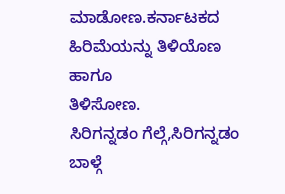ಮಾಡೋಣ.ಕರ್ನಾಟಕದ ಹಿರಿಮೆಯನ್ನು ತಿಳಿಯೊಣ ಹಾಗೂ
ತಿಳಿಸೋಣ.
ಸಿರಿಗನ್ನಡಂ ಗೆಲ್ಗೆ,ಸಿರಿಗನ್ನಡಂ ಬಾಳ್ಗೆ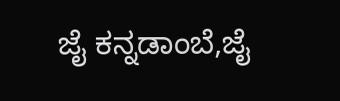ಜೈ ಕನ್ನಡಾಂಬೆ,ಜೈ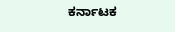ಕರ್ನಾಟಕ